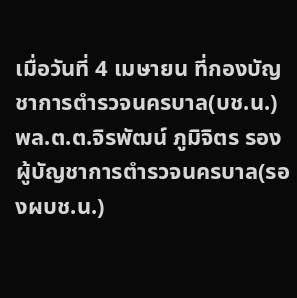เมื่อวันที่ 4 เมษายน ที่กองบัญชาการตำรวจนครบาล(บช.น.) พล.ต.ต.จิรพัฒน์ ภูมิจิตร รองผู้บัญชาการตำรวจนครบาล(รองผบช.น.)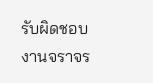รับผิดชอบงานจราจร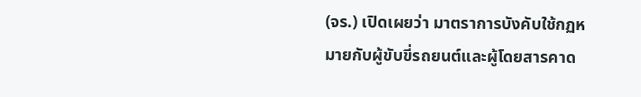(จร.) เปิดเผยว่า มาตราการบังคับใช้กฏหมายกับผู้ขับขี่รถยนต์และผู้โดยสารคาด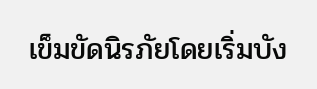เข็มขัดนิรภัยโดยเริ่มบัง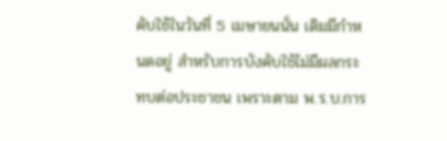คับใช้ในวันที่ 5 เมษายนนั่น เดิมมีกำหนดอยู่ สำหรับการบังคับใช้ไม่มีผลกระทบต่อประชาชน เพราะตาม พ.ร.บ.การ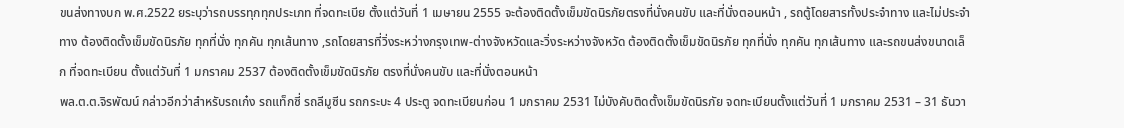ขนส่งทางบก พ.ศ.2522 ยระบุว่ารถบรรทุกทุกประเภท ที่จดทะเบีย ตั้งแต่วันที่ 1 เมษายน 2555 จะต้องติดตั้งเข็มขัดนิรภัยตรงที่นั่งคนขับ และที่นั่งตอนหน้า , รถตู้โดยสารทั้งประจำทาง และไม่ประจำทาง ต้องติดตั้งเข็มขัดนิรภัย ทุกที่นั่ง ทุกคัน ทุกเส้นทาง ,รถโดยสารที่วิ่งระหว่างกรุงเทพ-ต่างจังหวัดและวิ่งระหว่างจังหวัด ต้องติดตั้งเข็มขัดนิรภัย ทุกที่นั่ง ทุกคัน ทุกเส้นทาง และรถขนส่งขนาดเล็ก ที่จดทะเบียน ตั้งแต่วันที่ 1 มกราคม 2537 ต้องติดตั้งเข็มขัดนิรภัย ตรงที่นั่งคนขับ และที่นั่งตอนหน้า
พล.ต.ต.จิรพัฒน์ กล่าวอีกว่าสำหรับรถเก๋ง รถแท็กซี่ รถลีมูซีน รถกระบะ 4 ประตู จดทะเบียนก่อน 1 มกราคม 2531 ไม่บังคับติดตั้งเข็มขัดนิรภัย จดทะเบียนตั้งแต่วันที่ 1 มกราคม 2531 – 31 ธันวา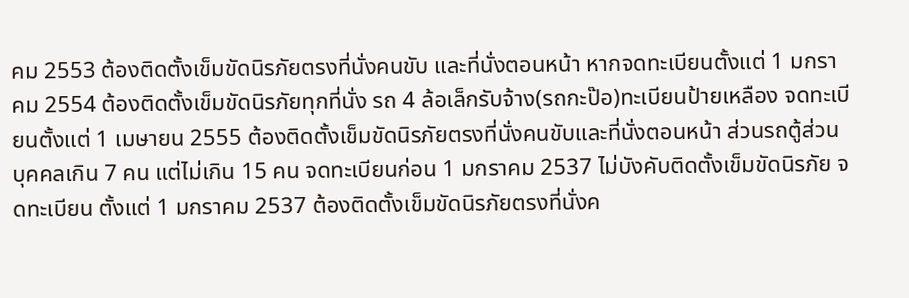คม 2553 ต้องติดตั้งเข็มขัดนิรภัยตรงที่นั่งคนขับ และที่นั่งตอนหน้า หากจดทะเบียนตั้งแต่ 1 มกราคม 2554 ต้องติดตั้งเข็มขัดนิรภัยทุกที่นั่ง รถ 4 ล้อเล็กรับจ้าง(รถกะป๊อ)ทะเบียนป้ายเหลือง จดทะเบียนตั้งแต่ 1 เมษายน 2555 ต้องติดตั้งเข็มขัดนิรภัยตรงที่นั่งคนขับและที่นั่งตอนหน้า ส่วนรถตู้ส่วนบุคคลเกิน 7 คน แต่ไม่เกิน 15 คน จดทะเบียนก่อน 1 มกราคม 2537 ไม่บังคับติดตั้งเข็มขัดนิรภัย จดทะเบียน ตั้งแต่ 1 มกราคม 2537 ต้องติดตั้งเข็มขัดนิรภัยตรงที่นั่งค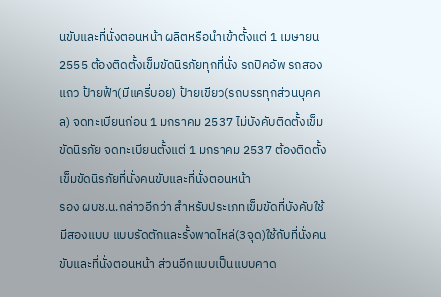นขับและที่นั่งตอนหน้า ผลิตหรือนำเข้าตั้งแต่ 1 เมษายน 2555 ต้องติดตั้งเข็มขัดนิรภัยทุกที่นั่ง รถปิคอัพ รถสองแถว ป้ายฟ้า(มีแครี่บอย) ป้ายเขียว(รถบรรทุกส่วนบุคคล) จดทะเบียนก่อน 1 มกราคม 2537 ไม่บังคับติดตั้งเข็มขัดนิรภัย จดทะเบียนตั้งแต่ 1 มกราคม 2537 ต้องติดตั้งเข็มขัดนิรภัยที่นั่งคนขับและที่นั่งตอนหน้า
รอง ผบช.น.กล่าวอีกว่า สำหรับประเภทเข็มขัดที่บังคับใช้ มีสองแบบ แบบรัดตักและรั้งพาดไหล่(3จุด)ใช้กับที่นั่งคนขับและที่นั่งตอนหน้า ส่วนอีกแบบเป็นแบบคาด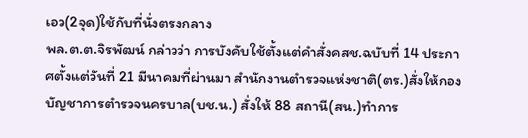เอว(2จุด)ใช้กับที่นั่งตรงกลาง
พล.ต.ต.จิรพัฒน์ กล่าวว่า การบังคับใช้ตั้งแต่คำสั่งคสช.ฉบับที่ 14 ประกาศตั้งแต่วันที่ 21 มีนาคมที่ผ่านมา สำนักงานตำรวจแห่งชาติ(ตร.)สั่งให้กองบัญชาการตำรวจนครบาล(บช.น.) สั่งให้ 88 สถานี(สน.)ทำการ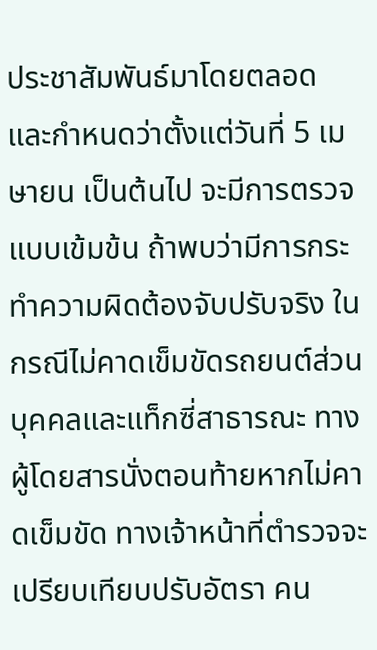ประชาสัมพันธ์มาโดยตลอด และกำหนดว่าตั้งแต่วันที่ 5 เมษายน เป็นต้นไป จะมีการตรวจแบบเข้มข้น ถ้าพบว่ามีการกระทำความผิดต้องจับปรับจริง ในกรณีไม่คาดเข็มขัดรถยนต์ส่วนบุคคลและแท็กซี่สาธารณะ ทางผู้โดยสารนั่งตอนท้ายหากไม่คาดเข็มขัด ทางเจ้าหน้าที่ตำรวจจะเปรียบเทียบปรับอัตรา คน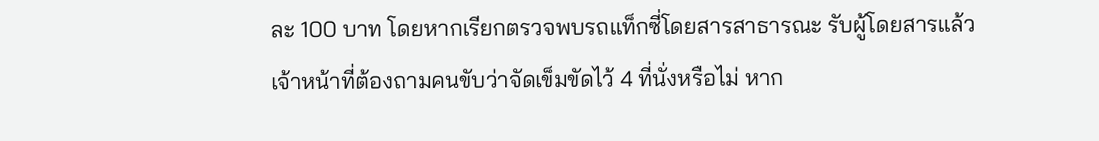ละ 100 บาท โดยหากเรียกตรวจพบรถแท็กซี่โดยสารสาธารณะ รับผู้โดยสารแล้ว เจ้าหน้าที่ต้องถามคนขับว่าจัดเข็มขัดไว้ 4 ที่นั่งหรือไม่ หาก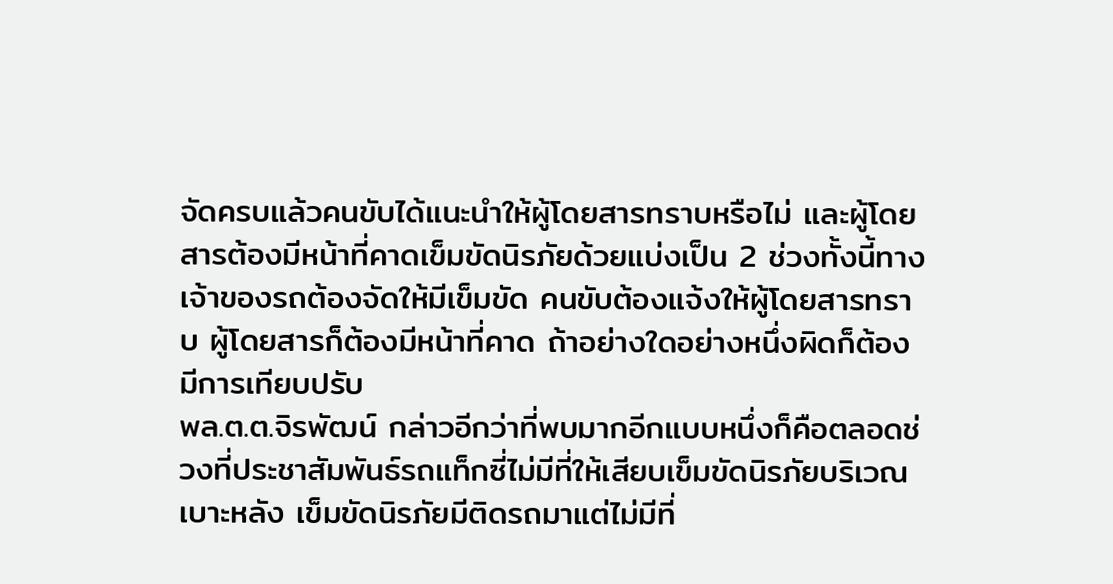จัดครบแล้วคนขับได้แนะนำให้ผู้โดยสารทราบหรือไม่ และผู้โดยสารต้องมีหน้าที่คาดเข็มขัดนิรภัยด้วยแบ่งเป็น 2 ช่วงทั้งนี้ทาง เจ้าของรถต้องจัดให้มีเข็มขัด คนขับต้องแจ้งให้ผู้โดยสารทราบ ผู้โดยสารก็ต้องมีหน้าที่คาด ถ้าอย่างใดอย่างหนึ่งผิดก็ต้องมีการเทียบปรับ
พล.ต.ต.จิรพัฒน์ กล่าวอีกว่าที่พบมากอีกแบบหนึ่งก็คือตลอดช่วงที่ประชาสัมพันธ์รถแท็กซี่ไม่มีที่ให้เสียบเข็มขัดนิรภัยบริเวณเบาะหลัง เข็มขัดนิรภัยมีติดรถมาแต่ไม่มีที่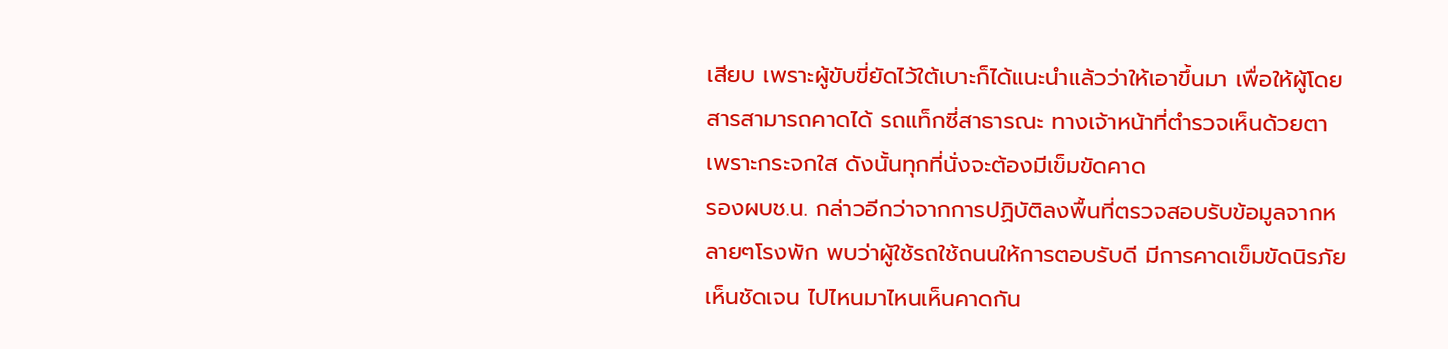เสียบ เพราะผู้ขับขี่ยัดไว้ใต้เบาะก็ได้แนะนำแล้วว่าให้เอาขึ้นมา เพื่อให้ผู้โดยสารสามารถคาดได้ รถแท็กซี่สาธารณะ ทางเจ้าหน้าที่ตำรวจเห็นด้วยตาเพราะกระจกใส ดังนั้นทุกที่นั่งจะต้องมีเข็มขัดคาด
รองผบช.น. กล่าวอีกว่าจากการปฏิบัติลงพื้นที่ตรวจสอบรับข้อมูลจากหลายๆโรงพัก พบว่าผู้ใช้รถใช้ถนนให้การตอบรับดี มีการคาดเข็มขัดนิรภัยเห็นชัดเจน ไปไหนมาไหนเห็นคาดกัน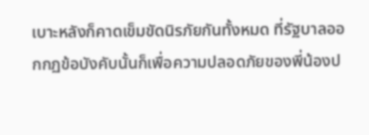เบาะหลังก็คาดเข็มขัดนิรภัยกันทั้งหมด ที่รัฐบาลออกกฏข้อบังคับนั้นก็เพื่อความปลอดภัยของพี่น้องป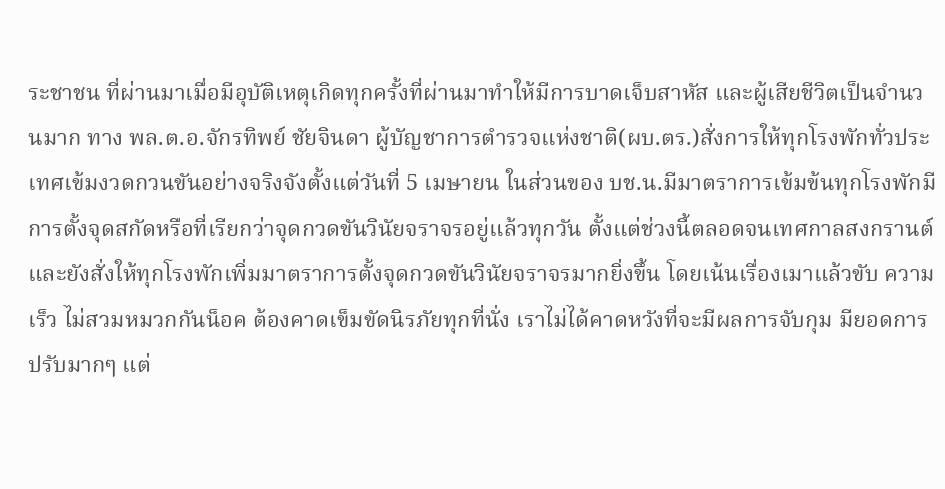ระชาชน ที่ผ่านมาเมื่อมีอุบัติเหตุเกิดทุกครั้งที่ผ่านมาทำให้มีการบาดเจ็บสาหัส และผู้เสียชีวิตเป็นจำนวนมาก ทาง พล.ต.อ.จักรทิพย์ ชัยจินดา ผู้บัญชาการตำรวจแห่งชาติ(ผบ.ตร.)สั่งการให้ทุกโรงพักทั่วประเทศเข้มงวดกวนขันอย่างจริงจังตั้งแต่วันที่ 5 เมษายน ในส่วนของ บช.น.มีมาตราการเข้มข้นทุกโรงพักมีการตั้งจุดสกัดหรือที่เรียกว่าจุดกวดขันวินัยจราจรอยู่แล้วทุกวัน ตั้งแต่ช่วงนี้ตลอดจนเทศกาลสงกรานต์ และยังสั่งให้ทุกโรงพักเพิ่มมาตราการตั้งจุดกวดขันวินัยจราจรมากยิ่งขึ้น โดยเน้นเรื่องเมาแล้วขับ ความเร็ว ไม่สวมหมวกกันน็อค ต้องคาดเข็มขัดนิรภัยทุกที่นั่ง เราไม่ได้คาดหวังที่จะมีผลการจับกุม มียอดการปรับมากๆ แต่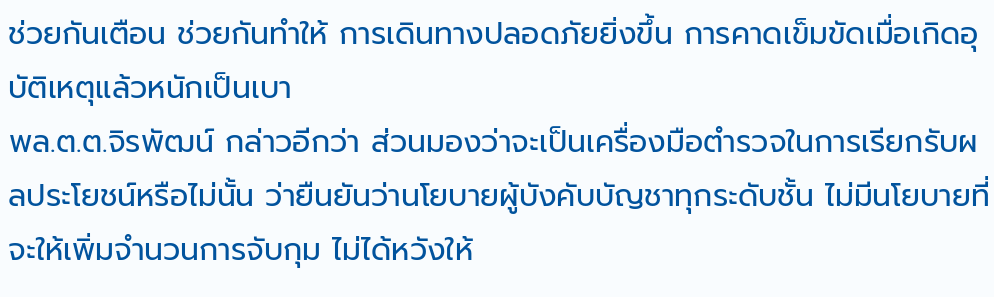ช่วยกันเตือน ช่วยกันทำให้ การเดินทางปลอดภัยยิ่งขึ้น การคาดเข็มขัดเมื่อเกิดอุบัติเหตุแล้วหนักเป็นเบา
พล.ต.ต.จิรพัฒน์ กล่าวอีกว่า ส่วนมองว่าจะเป็นเครื่องมือตำรวจในการเรียกรับผลประโยชน์หรือไม่นั้น ว่ายืนยันว่านโยบายผู้บังคับบัญชาทุกระดับชั้น ไม่มีนโยบายที่จะให้เพิ่มจำนวนการจับกุม ไม่ได้หวังให้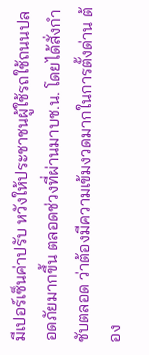มีเปอร์เซ็นค่าปรับ หวังให้ประชาชนผู้ใช้รถใช้ถนนปลอดภัยมากขึ้น ตลอดช่วงที่ผ่านมาบช.น. โดยได้สั่งกำชับตลอด ว่าต้องมีความเข้มงวดมากในการตั้งด่าน ต้อง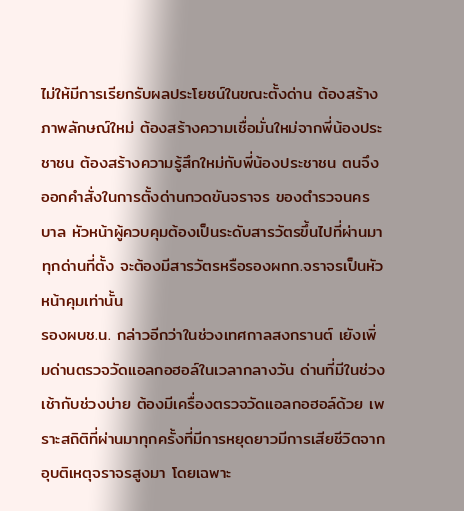ไม่ให้มีการเรียกรับผลประโยชน์ในขณะตั้งด่าน ต้องสร้างภาพลักษณ์ใหม่ ต้องสร้างความเชื่อมั่นใหม่จากพี่น้องประชาชน ต้องสร้างความรู้สึกใหม่กับพี่น้องประชาชน ตนจึงออกคำสั่งในการตั้งด่านกวดขันจราจร ของตำรวจนครบาล หัวหน้าผู้ควบคุมต้องเป็นระดับสารวัตรขึ้นไปที่ผ่านมาทุกด่านที่ตั้ง จะต้องมีสารวัตรหรือรองผกก.จราจรเป็นหัวหน้าคุมเท่านั้น
รองผบช.น. กล่าวอีกว่าในช่วงเทศกาลสงกรานต์ เยังเพิ่มด่านตรวจวัดแอลกอฮอล์ในเวลากลางวัน ด่านที่มีในช่วงเช้ากับช่วงบ่าย ต้องมีเครื่องตรวจวัดแอลกอฮอล์ด้วย เพราะสถิติที่ผ่านมาทุกครั้งที่มีการหยุดยาวมีการเสียชีวิตจากอุบติเหตุจราจรสูงมา โดยเฉพาะ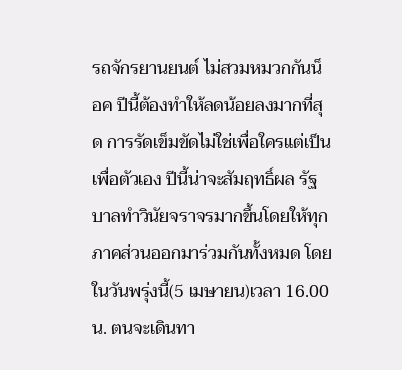รถจักรยานยนต์ ไม่สวมหมวกกันน็อค ปีนี้ต้องทำให้ลดน้อยลงมากที่สุด การรัดเข็มขัดไม่ใช่เพื่อใครแต่เป็นเพื่อตัวเอง ปีนี้น่าจะสัมฤทธิ์ผล รัฐบาลทำวินัยจราจรมากขึ้นโดยให้ทุกภาคส่วนออกมาร่วมกันทั้งหมด โดยในวันพรุ่งนี้(5 เมษายน)เวลา 16.00 น. ตนจะเดินทา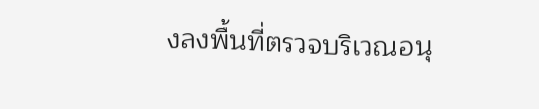งลงพื้นที่ตรวจบริเวณอนุ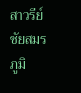สาวรีย์ชัยสมรภูมิ